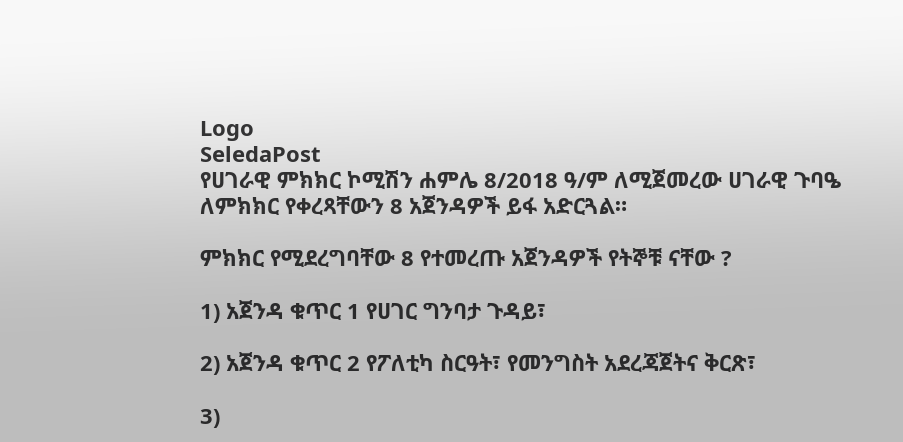Logo
SeledaPost
የሀገራዊ ምክክር ኮሚሽን ሐምሌ 8/2018 ዓ/ም ለሚጀመረው ሀገራዊ ጉባዔ ለምክክር የቀረጻቸውን 8 አጀንዳዎች ይፋ አድርጓል።

ምክክር የሚደረግባቸው 8 የተመረጡ አጀንዳዎች የትኞቹ ናቸው ?

1) አጀንዳ ቁጥር 1 የሀገር ግንባታ ጉዳይ፣

2) አጀንዳ ቁጥር 2 የፖለቲካ ስርዓት፣ የመንግስት አደረጃጀትና ቅርጽ፣

3)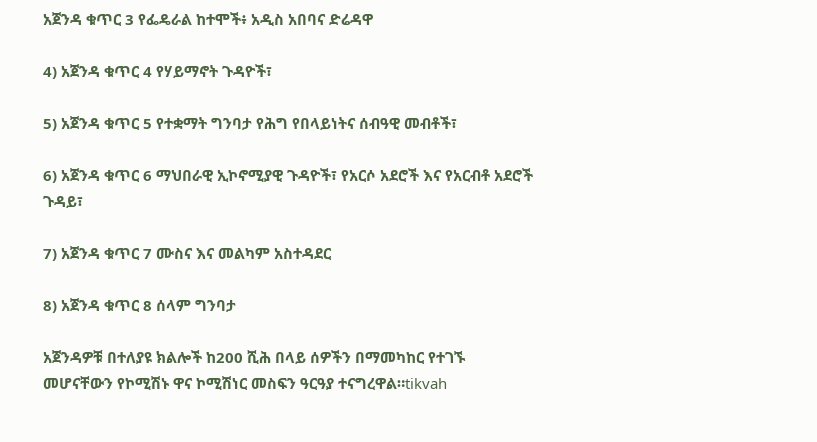አጀንዳ ቁጥር 3 የፌዴራል ከተሞች፥ አዲስ አበባና ድሬዳዋ

4) አጀንዳ ቁጥር 4 የሃይማኖት ጉዳዮች፣

5) አጀንዳ ቁጥር 5 የተቋማት ግንባታ የሕግ የበላይነትና ሰብዓዊ መብቶች፣

6) አጀንዳ ቁጥር 6 ማህበራዊ ኢኮኖሚያዊ ጉዳዮች፣ የአርሶ አደሮች እና የአርብቶ አደሮች ጉዳይ፣

7) አጀንዳ ቁጥር 7 ሙስና እና መልካም አስተዳደር

8) አጀንዳ ቁጥር 8 ሰላም ግንባታ

አጀንዳዎቹ በተለያዩ ክልሎች ከ200 ሺሕ በላይ ሰዎችን በማመካከር የተገኙ መሆናቸውን የኮሚሽኑ ዋና ኮሚሽነር መስፍን ዓርዓያ ተናግረዋል።tikvah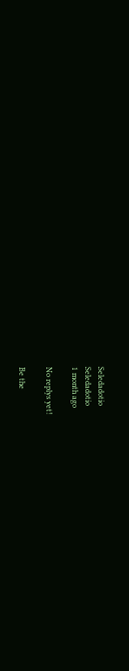Seledadotio
Seledadotio
1 month ago

No replys yet!

Be the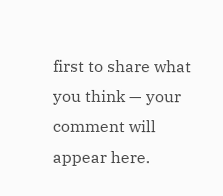first to share what you think — your comment will appear here.